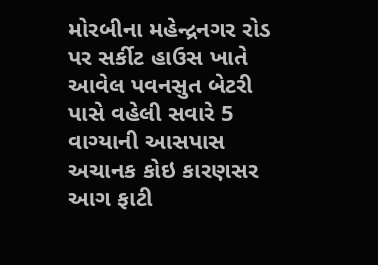મોરબીના મહેન્દ્રનગર રોડ પર સર્કીટ હાઉસ ખાતે આવેલ પવનસુત બેટરી પાસે વહેલી સવારે 5 વાગ્યાની આસપાસ અચાનક કોઇ કારણસર આગ ફાટી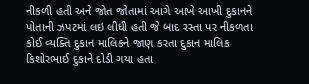નીકળી હતી અને જોત જોતામાં આગે આખે આખી દુકાનને પોતાની ઝપટમાં લઇ લીધી હતી જે બાદ રસ્તા પર નીકળતા કોઈ વ્યક્તિ દુકાન માલિકને જાણ કરતા દુકાન માલિક કિશોરભાઈ દુકાને દોડી ગયા હતા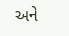અને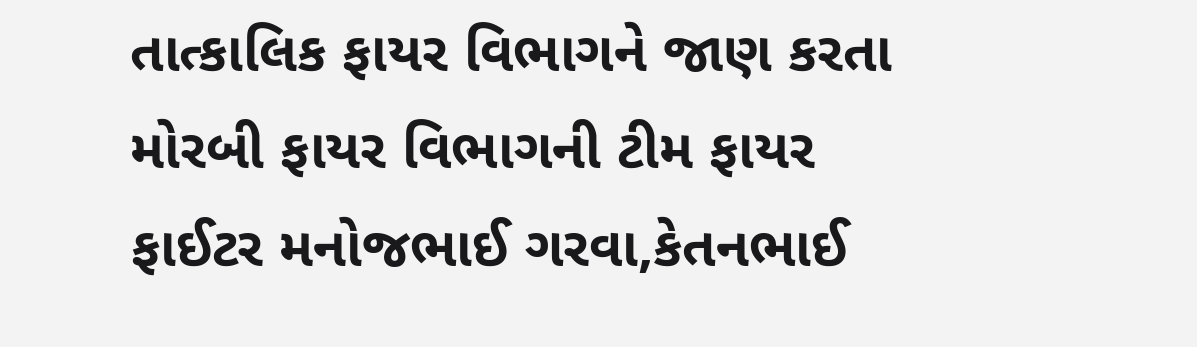તાત્કાલિક ફાયર વિભાગને જાણ કરતા મોરબી ફાયર વિભાગની ટીમ ફાયર ફાઈટર મનોજભાઈ ગરવા,કેતનભાઈ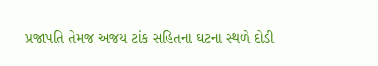પ્રજાપતિ તેમજ અજય ટાંક સહિતના ઘટના સ્થળે દોડી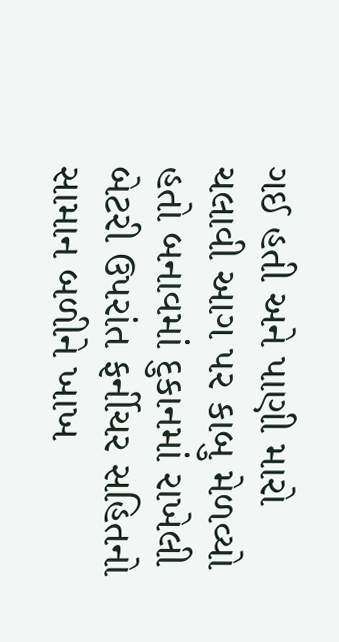ગઈ હતી અને પાણી મારો ચલાવી આગ પર કાબુ મેળવ્યો હતો બનાવમાં દુકાનમાં રાખેલી બેટરી ઉપરાંત ફર્નીચર સહિતનો સામાન બળીને ખાખ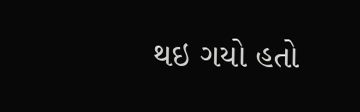થઇ ગયો હતો